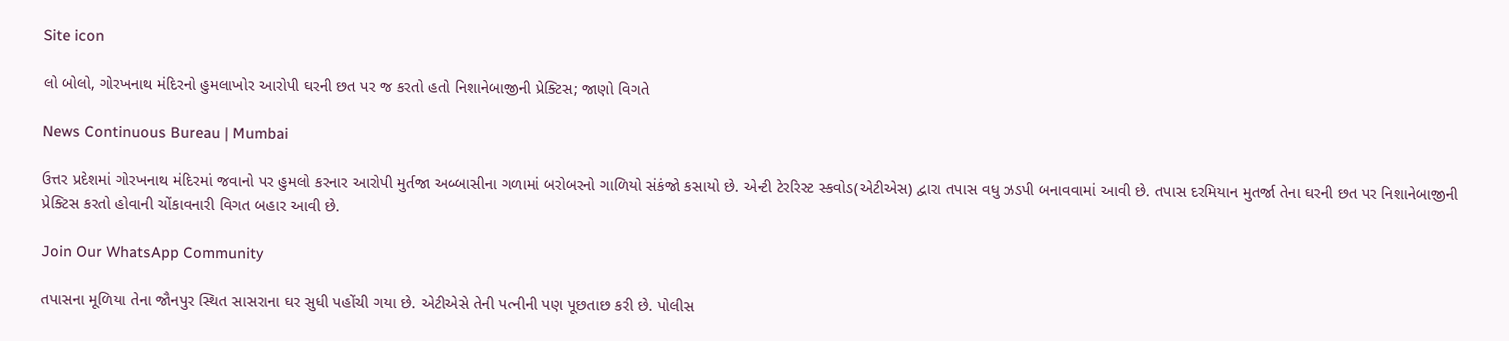Site icon

લો બોલો, ગોરખનાથ મંદિરનો હુમલાખોર આરોપી ઘરની છત પર જ કરતો હતો નિશાનેબાજીની પ્રેક્ટિસ; જાણો વિગતે

News Continuous Bureau | Mumbai

ઉત્તર પ્રદેશમાં ગોરખનાથ મંદિરમાં જવાનો પર હુમલો કરનાર આરોપી મુર્તજા અબ્બાસીના ગળામાં બરોબરનો ગાળિયો સંકંજો કસાયો છે. એન્ટી ટેરરિસ્ટ સ્કવોડ(એટીએસ) દ્વારા તપાસ વધુ ઝડપી બનાવવામાં આવી છે. તપાસ દરમિયાન મુતર્જા તેના ઘરની છત પર નિશાનેબાજીની પ્રેક્ટિસ કરતો હોવાની ચોંકાવનારી વિગત બહાર આવી છે.

Join Our WhatsApp Community

તપાસના મૂળિયા તેના જૌનપુર સ્થિત સાસરાના ઘર સુધી પહોંચી ગયા છે. એટીએસે તેની પત્નીની પણ પૂછતાછ કરી છે. પોલીસ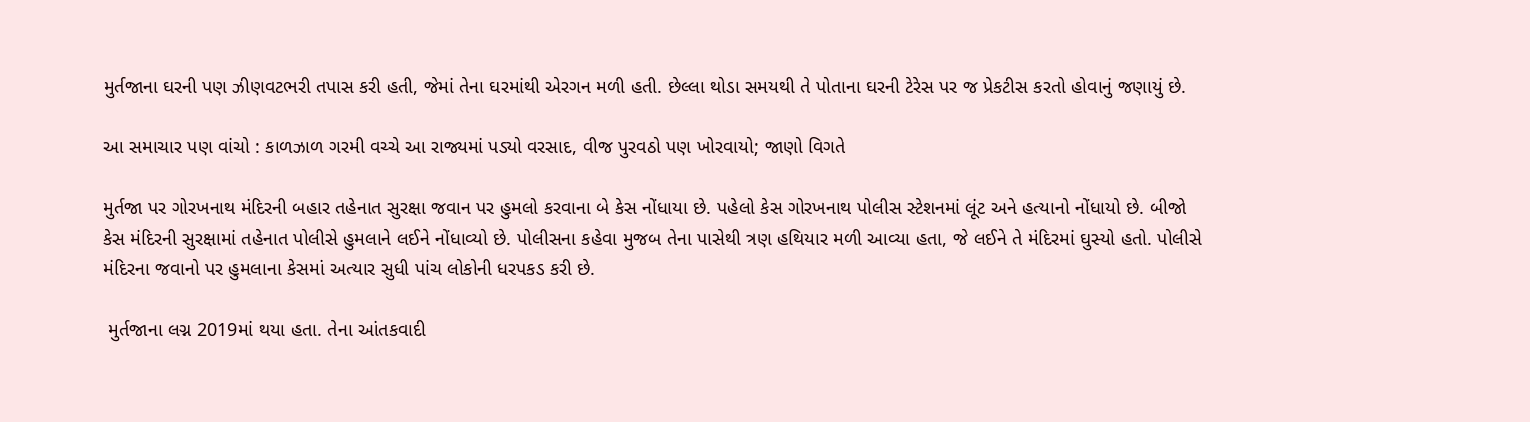મુર્તજાના ઘરની પણ ઝીણવટભરી તપાસ કરી હતી, જેમાં તેના ઘરમાંથી એરગન મળી હતી. છેલ્લા થોડા સમયથી તે પોતાના ઘરની ટેરેસ પર જ પ્રેકટીસ કરતો હોવાનું જણાયું છે.

આ સમાચાર પણ વાંચો : કાળઝાળ ગરમી વચ્ચે આ રાજ્યમાં પડ્યો વરસાદ, વીજ પુરવઠો પણ ખોરવાયો; જાણો વિગતે

મુર્તજા પર ગોરખનાથ મંદિરની બહાર તહેનાત સુરક્ષા જવાન પર હુમલો કરવાના બે કેસ નોંધાયા છે. પહેલો કેસ ગોરખનાથ પોલીસ સ્ટેશનમાં લૂંટ અને હત્યાનો નોંધાયો છે. બીજો કેસ મંદિરની સુરક્ષામાં તહેનાત પોલીસે હુમલાને લઈને નોંધાવ્યો છે. પોલીસના કહેવા મુજબ તેના પાસેથી ત્રણ હથિયાર મળી આવ્યા હતા, જે લઈને તે મંદિરમાં ઘુસ્યો હતો. પોલીસે મંદિરના જવાનો પર હુમલાના કેસમાં અત્યાર સુધી પાંચ લોકોની ધરપકડ કરી છે.

 મુર્તજાના લગ્ન 2019માં થયા હતા. તેના આંતકવાદી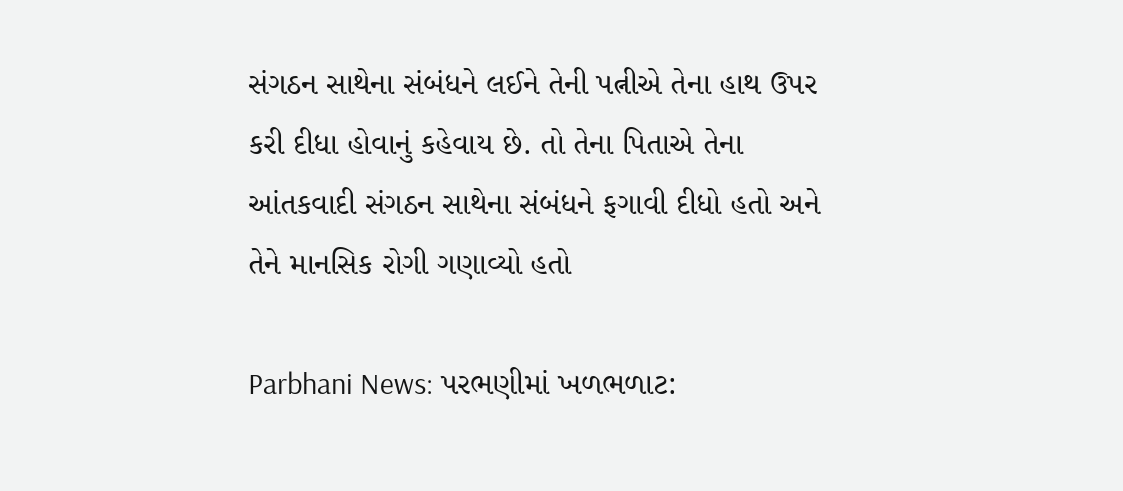સંગઠન સાથેના સંબંધને લઈને તેની પત્નીએ તેના હાથ ઉપર કરી દીધા હોવાનું કહેવાય છે. તો તેના પિતાએ તેના આંતકવાદી સંગઠન સાથેના સંબંધને ફગાવી દીધો હતો અને તેને માનસિક રોગી ગણાવ્યો હતો

Parbhani News: પરભણીમાં ખળભળાટ: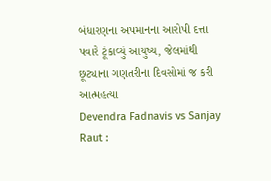બંધારણના અપમાનના આરોપી દત્તા પવારે ટૂંકાવ્યું આયુષ્ય, જેલમાંથી છૂટ્યાના ગણતરીના દિવસોમાં જ કરી આત્મહત્યા
Devendra Fadnavis vs Sanjay Raut :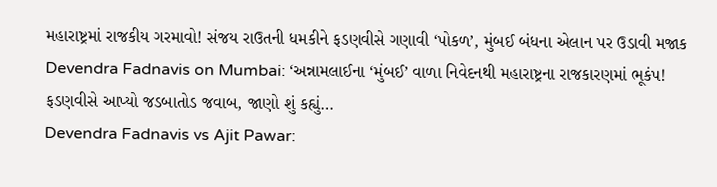મહારાષ્ટ્રમાં રાજકીય ગરમાવો! સંજય રાઉતની ધમકીને ફડણવીસે ગણાવી ‘પોકળ’, મુંબઈ બંધના એલાન પર ઉડાવી મજાક
Devendra Fadnavis on Mumbai: ‘અન્નામલાઈના ‘મુંબઈ’ વાળા નિવેદનથી મહારાષ્ટ્રના રાજકારણમાં ભૂકંપ! ફડણવીસે આપ્યો જડબાતોડ જવાબ, જાણો શું કહ્યું…
Devendra Fadnavis vs Ajit Pawar: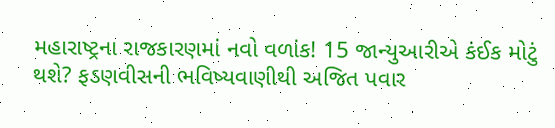મહારાષ્ટ્રના રાજકારણમાં નવો વળાંક! 15 જાન્યુઆરીએ કંઈક મોટું થશે? ફડણવીસની ભવિષ્યવાણીથી અજિત પવાર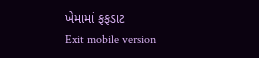ખેમામાં ફફડાટ
Exit mobile version